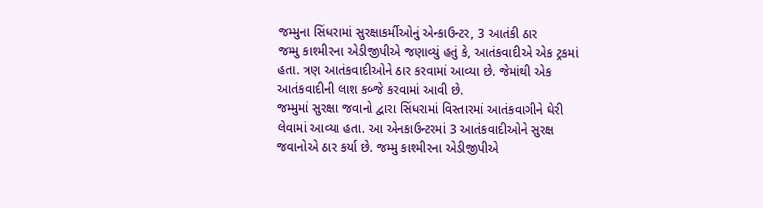જમ્મુના સિંધરામાં સુરક્ષાકર્મીઓનું એન્કાઉન્ટર, 3 આતંકી ઠાર
જમ્મુ કાશ્મીરના એડીજીપીએ જણાવ્યું હતું કે, આતંકવાદીએ એક ટ્રકમાં હતા. ત્રણ આતંકવાદીઓને ઠાર કરવામાં આવ્યા છે. જેમાંથી એક આતંકવાદીની લાશ કબ્જે કરવામાં આવી છે.
જમ્મુમાં સુરક્ષા જવાનો દ્વારા સિંધરામાં વિસ્તારમાં આતંકવાગીને ઘેરી લેવામાં આવ્યા હતા. આ એનકાઉન્ટરમાં 3 આતંકવાદીઓને સુરક્ષ જવાનોએ ઠાર કર્યા છે. જમ્મુ કાશ્મીરના એડીજીપીએ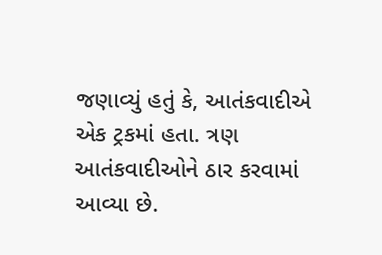જણાવ્યું હતું કે, આતંકવાદીએ એક ટ્રકમાં હતા. ત્રણ આતંકવાદીઓને ઠાર કરવામાં આવ્યા છે.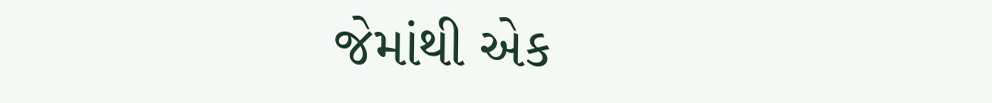જેમાંથી એક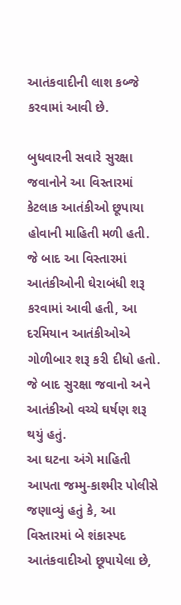આતંકવાદીની લાશ કબ્જે કરવામાં આવી છે.

બુધવારની સવારે સુરક્ષા જવાનોને આ વિસ્તારમાં કેટલાક આતંકીઓ છૂપાયા હોવાની માહિતી મળી હતી. જે બાદ આ વિસ્તારમાં આતંકીઓની ઘેરાબંધી શરૂ કરવામાં આવી હતી, આ દરમિયાન આતંકીઓએ ગોળીબાર શરૂ કરી દીધો હતો. જે બાદ સુરક્ષા જવાનો અને આતંકીઓ વચ્ચે ઘર્ષણ શરૂ થયું હતું.
આ ઘટના અંગે માહિતી આપતા જમ્મુ-કાશ્મીર પોલીસે જણાવ્યું હતું કે, આ વિસ્તારમાં બે શંકાસ્પદ આતંકવાદીઓ છૂપાયેલા છે,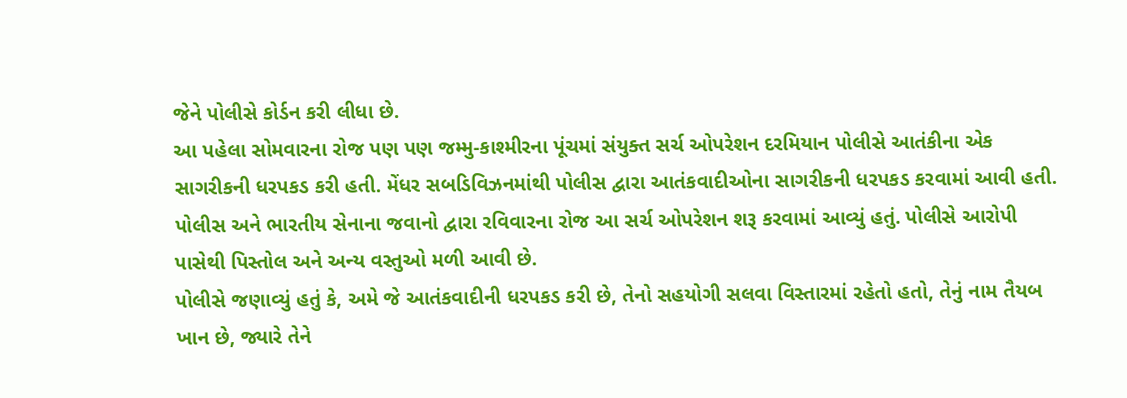જેને પોલીસે કોર્ડન કરી લીધા છે.
આ પહેલા સોમવારના રોજ પણ પણ જમ્મુ-કાશ્મીરના પૂંચમાં સંયુક્ત સર્ચ ઓપરેશન દરમિયાન પોલીસે આતંકીના એક સાગરીકની ધરપકડ કરી હતી. મેંધર સબડિવિઝનમાંથી પોલીસ દ્વારા આતંકવાદીઓના સાગરીકની ધરપકડ કરવામાં આવી હતી. પોલીસ અને ભારતીય સેનાના જવાનો દ્વારા રવિવારના રોજ આ સર્ચ ઓપરેશન શરૂ કરવામાં આવ્યું હતું. પોલીસે આરોપી પાસેથી પિસ્તોલ અને અન્ય વસ્તુઓ મળી આવી છે.
પોલીસે જણાવ્યું હતું કે, અમે જે આતંકવાદીની ધરપકડ કરી છે, તેનો સહયોગી સલવા વિસ્તારમાં રહેતો હતો, તેનું નામ તૈયબ ખાન છે, જ્યારે તેને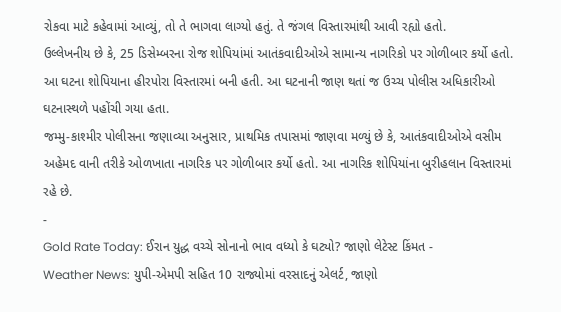રોકવા માટે કહેવામાં આવ્યું, તો તે ભાગવા લાગ્યો હતું. તે જંગલ વિસ્તારમાંથી આવી રહ્યો હતો.
ઉલ્લેખનીય છે કે, 25 ડિસેમ્બરના રોજ શોપિયાંમાં આતંકવાદીઓએ સામાન્ય નાગરિકો પર ગોળીબાર કર્યો હતો. આ ઘટના શોપિયાના હીરપોરા વિસ્તારમાં બની હતી. આ ઘટનાની જાણ થતાં જ ઉચ્ચ પોલીસ અધિકારીઓ ઘટનાસ્થળે પહોંચી ગયા હતા.
જમ્મુ-કાશ્મીર પોલીસના જણાવ્યા અનુસાર, પ્રાથમિક તપાસમાં જાણવા મળ્યું છે કે, આતંકવાદીઓએ વસીમ અહેમદ વાની તરીકે ઓળખાતા નાગરિક પર ગોળીબાર કર્યો હતો. આ નાગરિક શોપિયાંના બુરીહલાન વિસ્તારમાં રહે છે.
-
Gold Rate Today: ઈરાન યુદ્ધ વચ્ચે સોનાનો ભાવ વધ્યો કે ઘટ્યો? જાણો લેટેસ્ટ કિંમત -
Weather News: યુપી-એમપી સહિત 10 રાજ્યોમાં વરસાદનું એલર્ટ, જાણો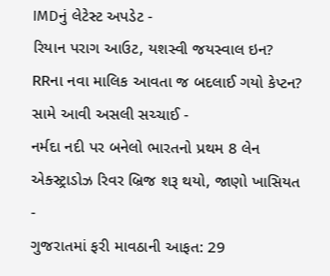IMDનું લેટેસ્ટ અપડેટ -
રિયાન પરાગ આઉટ, યશસ્વી જયસ્વાલ ઇન? RRના નવા માલિક આવતા જ બદલાઈ ગયો કેપ્ટન? સામે આવી અસલી સચ્ચાઈ -
નર્મદા નદી પર બનેલો ભારતનો પ્રથમ 8 લેન એક્સ્ટ્રાડોઝ રિવર બ્રિજ શરૂ થયો, જાણો ખાસિયત -
ગુજરાતમાં ફરી માવઠાની આફત: 29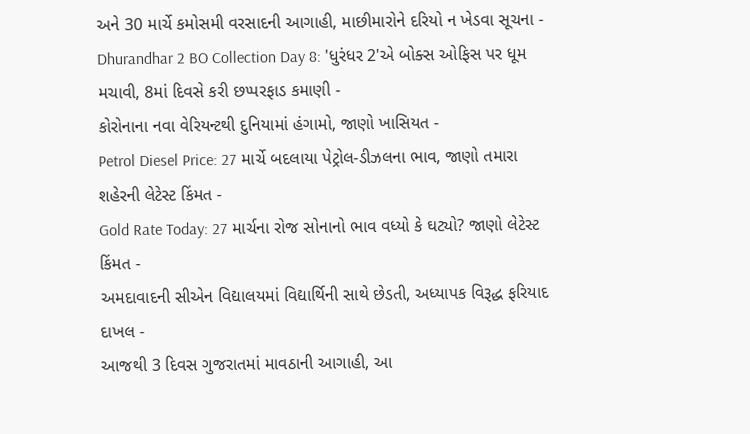અને 30 માર્ચે કમોસમી વરસાદની આગાહી, માછીમારોને દરિયો ન ખેડવા સૂચના -
Dhurandhar 2 BO Collection Day 8: 'ધુરંધર 2'એ બોક્સ ઓફિસ પર ધૂમ મચાવી, 8માં દિવસે કરી છપ્પરફાડ કમાણી -
કોરોનાના નવા વેરિયન્ટથી દુનિયામાં હંગામો, જાણો ખાસિયત -
Petrol Diesel Price: 27 માર્ચે બદલાયા પેટ્રોલ-ડીઝલના ભાવ, જાણો તમારા શહેરની લેટેસ્ટ કિંમત -
Gold Rate Today: 27 માર્ચના રોજ સોનાનો ભાવ વધ્યો કે ઘટ્યો? જાણો લેટેસ્ટ કિંમત -
અમદાવાદની સીએન વિદ્યાલયમાં વિદ્યાર્થિની સાથે છેડતી, અધ્યાપક વિરૂદ્ધ ફરિયાદ દાખલ -
આજથી 3 દિવસ ગુજરાતમાં માવઠાની આગાહી, આ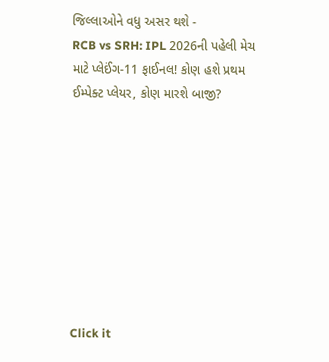જિલ્લાઓને વધુ અસર થશે -
RCB vs SRH: IPL 2026ની પહેલી મેચ માટે પ્લેઈંગ-11 ફાઈનલ! કોણ હશે પ્રથમ ઈમ્પેક્ટ પ્લેયર, કોણ મારશે બાજી?









Click it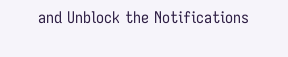and Unblock the Notifications